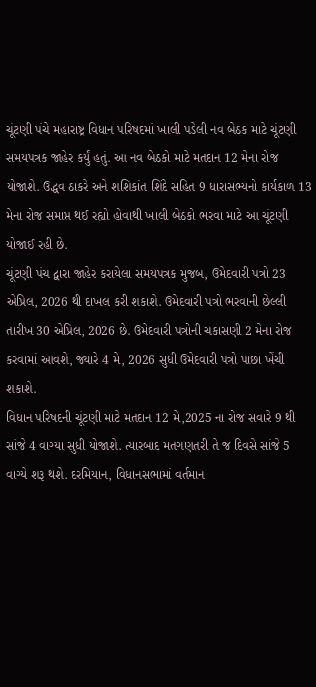ચૂંટણી પંચે મહારાષ્ટ્ર વિધાન પરિષદમાં ખાલી પડેલી નવ બેઠક માટે ચૂંટણી સમયપત્રક જાહેર કર્યું હતું. આ નવ બેઠકો માટે મતદાન 12 મેના રોજ યોજાશે. ઉદ્ધવ ઠાકરે અને શશિકાંત શિંદે સહિત 9 ધારાસભ્યનો કાર્યકાળ 13 મેના રોજ સમાપ્ત થઈ રહ્યો હોવાથી ખાલી બેઠકો ભરવા માટે આ ચૂંટણી યોજાઈ રહી છે.
ચૂંટણી પંચ દ્વારા જાહેર કરાયેલા સમયપત્રક મુજબ, ઉમેદવારી પત્રો 23 એપ્રિલ, 2026 થી દાખલ કરી શકાશે. ઉમેદવારી પત્રો ભરવાની છેલ્લી તારીખ 30 એપ્રિલ, 2026 છે. ઉમેદવારી પત્રોની ચકાસણી 2 મેના રોજ કરવામાં આવશે, જ્યારે 4 મે, 2026 સુધી ઉમેદવારી પત્રો પાછા ખેંચી શકાશે.
વિધાન પરિષદની ચૂંટણી માટે મતદાન 12 મે,2025 ના રોજ સવારે 9 થી સાંજે 4 વાગ્યા સુધી યોજાશે. ત્યારબાદ મતગણતરી તે જ દિવસે સાંજે 5 વાગ્યે શરૂ થશે. દરમિયાન, વિધાનસભામાં વર્તમાન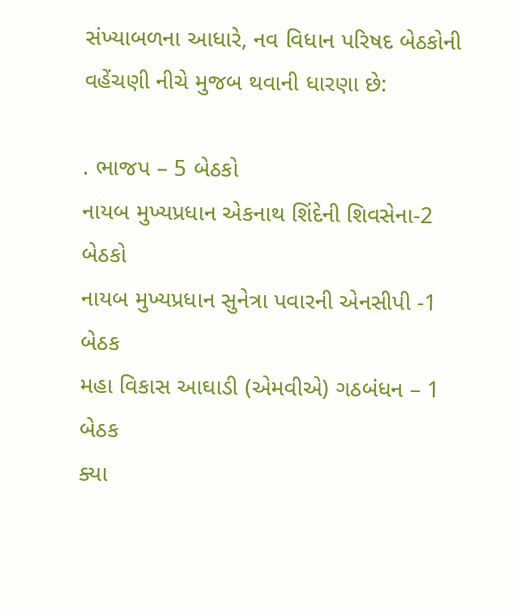સંખ્યાબળના આધારે, નવ વિધાન પરિષદ બેઠકોની વહેંચણી નીચે મુજબ થવાની ધારણા છે:

. ભાજપ – 5 બેઠકો
નાયબ મુખ્યપ્રધાન એકનાથ શિંદેની શિવસેના-2 બેઠકો
નાયબ મુખ્યપ્રધાન સુનેત્રા પવારની એનસીપી -1 બેઠક
મહા વિકાસ આઘાડી (એમવીએ) ગઠબંધન – 1 બેઠક
ક્યા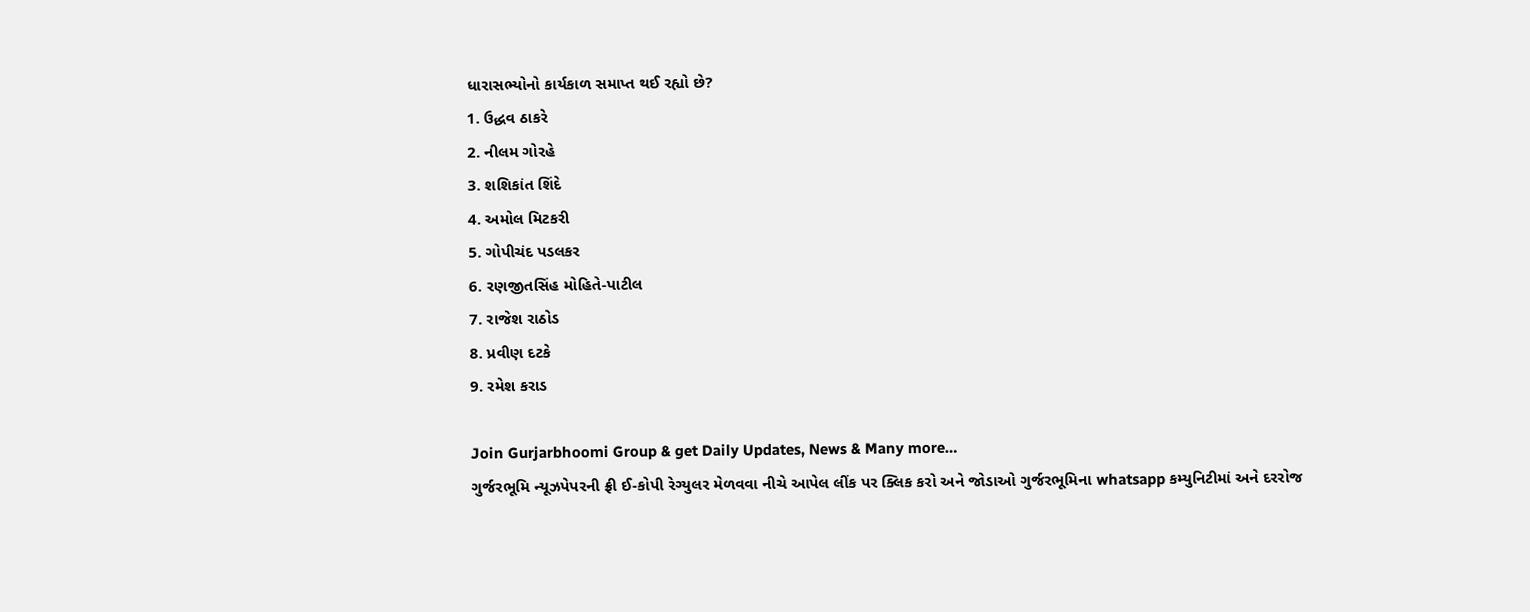ધારાસભ્યોનો કાર્યકાળ સમાપ્ત થઈ રહ્યો છે?
1. ઉદ્ધવ ઠાકરે
2. નીલમ ગોરહે
3. શશિકાંત શિંદે
4. અમોલ મિટકરી
5. ગોપીચંદ પડલકર
6. રણજીતસિંહ મોહિતે-પાટીલ
7. રાજેશ રાઠોડ
8. પ્રવીણ દટકે
9. રમેશ કરાડ

Join Gurjarbhoomi Group & get Daily Updates, News & Many more…
ગુર્જરભૂમિ ન્યૂઝપેપરની ફ્રી ઈ-કોપી રેગ્યુલર મેળવવા નીચે આપેલ લીંક પર ક્લિક કરો અને જોડાઓ ગુર્જરભૂમિના whatsapp કમ્યુનિટીમાં અને દરરોજ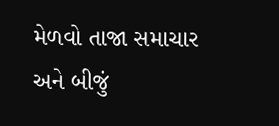મેળવો તાજા સમાચાર અને બીજું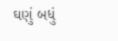ઘણું બધું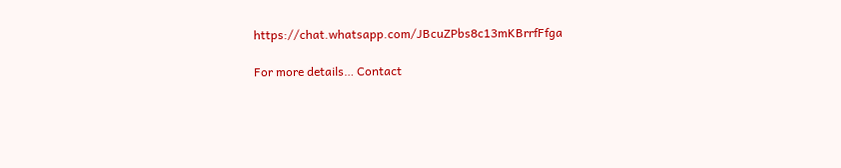https://chat.whatsapp.com/JBcuZPbs8c13mKBrrfFfga

For more details… Contact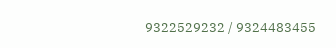9322529232 / 9324483455